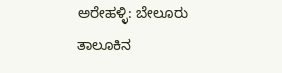ಅರೇಹಳ್ಳಿ: ಬೇಲೂರು ತಾಲೂಕಿನ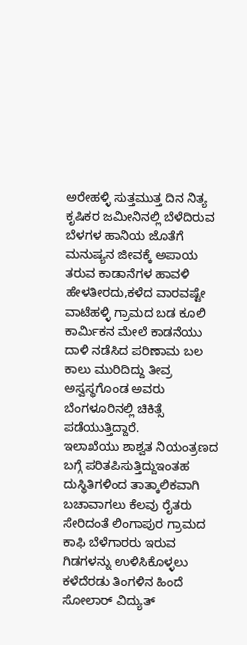ಅರೇಹಳ್ಳಿ ಸುತ್ತಮುತ್ತ ದಿನ ನಿತ್ಯ ಕೃಷಿಕರ ಜಮೀನಿನಲ್ಲಿ ಬೆಳೆದಿರುವ ಬೆಳಗಳ ಹಾನಿಯ ಜೊತೆಗೆ ಮನುಷ್ಯನ ಜೀವಕ್ಕೆ ಅಪಾಯ ತರುವ ಕಾಡಾನೆಗಳ ಹಾವಳಿ ಹೇಳತೀರದು,ಕಳೆದ ವಾರವಷ್ಟೇ ವಾಟೆಹಳ್ಳಿ ಗ್ರಾಮದ ಬಡ ಕೂಲಿ ಕಾರ್ಮಿಕನ ಮೇಲೆ ಕಾಡನೆಯು ದಾಳಿ ನಡೆಸಿದ ಪರಿಣಾಮ ಬಲ ಕಾಲು ಮುರಿದಿದ್ದು ತೀವ್ರ ಅಸ್ವಸ್ಥಗೊಂಡ ಅವರು ಬೆಂಗಳೂರಿನಲ್ಲಿ ಚಿಕಿತ್ಸೆ ಪಡೆಯುತ್ತಿದ್ದಾರೆ.
ಇಲಾಖೆಯು ಶಾಶ್ವತ ನಿಯಂತ್ರಣದ ಬಗ್ಗೆ ಪರಿತಪಿಸುತ್ತಿದ್ದುಇಂತಹ ದುಸ್ಥಿತಿಗಳಿಂದ ತಾತ್ಕಾಲಿಕವಾಗಿ ಬಚಾವಾಗಲು ಕೆಲವು ರೈತರು ಸೇರಿದಂತೆ ಲಿಂಗಾಪುರ ಗ್ರಾಮದ ಕಾಫಿ ಬೆಳೆಗಾರರು ಇರುವ ಗಿಡಗಳನ್ನು ಉಳಿಸಿಕೊಳ್ಳಲು ಕಳೆದೆರಡು ತಿಂಗಳಿನ ಹಿಂದೆ ಸೋಲಾರ್ ವಿದ್ಯುತ್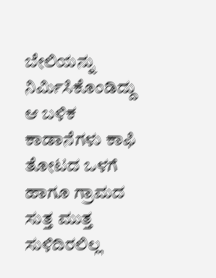ಬೇಲಿಯನ್ನು ನಿರ್ಮಿಸಿಕೊಂಡಿದ್ದು ಆ ಬಳಿಕ ಕಾಡಾನೆಗಳು ಕಾಫಿ ತೋಟದ ಒಳಗೆ ಹಾಗೂ ಗ್ರಾಮದ ಸುತ್ತ ಮುತ್ತ ಸುಳಿದಿರಲಿಲ್ಲ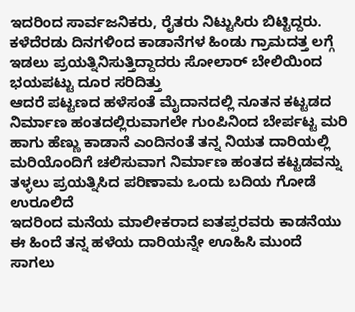ಇದರಿಂದ ಸಾರ್ವಜನಿಕರು, ರೈತರು ನಿಟ್ಟುಸಿರು ಬಿಟ್ಟಿದ್ದರು.
ಕಳೆದೆರಡು ದಿನಗಳಿಂದ ಕಾಡಾನೆಗಳ ಹಿಂಡು ಗ್ರಾಮದತ್ತ ಲಗ್ಗೆ ಇಡಲು ಪ್ರಯತ್ನಿನಿಸುತ್ತಿದ್ದಾದರು ಸೋಲಾರ್ ಬೇಲಿಯಿಂದ ಭಯಪಟ್ಟು ದೂರ ಸರಿದಿತ್ತು
ಆದರೆ ಪಟ್ಟಣದ ಹಳೆಸಂತೆ ಮೈದಾನದಲ್ಲಿ ನೂತನ ಕಟ್ಟಡದ ನಿರ್ಮಾಣ ಹಂತದಲ್ಲಿರುವಾಗಲೇ ಗುಂಪಿನಿಂದ ಬೇರ್ಪಟ್ಟ ಮರಿ ಹಾಗು ಹೆಣ್ಣು ಕಾಡಾನೆ ಎಂದಿನಂತೆ ತನ್ನ ನಿಯತ ದಾರಿಯಲ್ಲಿ ಮರಿಯೊಂದಿಗೆ ಚಲಿಸುವಾಗ ನಿರ್ಮಾಣ ಹಂತದ ಕಟ್ಟಡವನ್ನು ತಳ್ಳಲು ಪ್ರಯತ್ನಿಸಿದ ಪರಿಣಾಮ ಒಂದು ಬದಿಯ ಗೋಡೆ ಉರೂಲಿದೆ
ಇದರಿಂದ ಮನೆಯ ಮಾಲೀಕರಾದ ಐತಪ್ಪರವರು ಕಾಡನೆಯು ಈ ಹಿಂದೆ ತನ್ನ ಹಳೆಯ ದಾರಿಯನ್ನೇ ಊಹಿಸಿ ಮುಂದೆ ಸಾಗಲು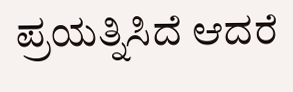ಪ್ರಯತ್ನಿಸಿದೆ ಆದರೆ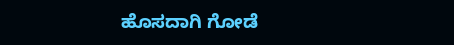ಹೊಸದಾಗಿ ಗೋಡೆ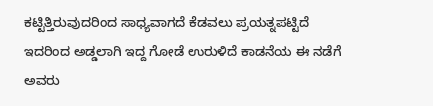ಕಟ್ಟಿತ್ತಿರುವುದರಿಂದ ಸಾಧ್ಯವಾಗದೆ ಕೆಡವಲು ಪ್ರಯತ್ನಪಟ್ಟಿದೆ ಇದರಿಂದ ಅಡ್ಡಲಾಗಿ ಇದ್ದ ಗೋಡೆ ಉರುಳಿದೆ ಕಾಡನೆಯ ಈ ನಡೆಗೆ ಅವರು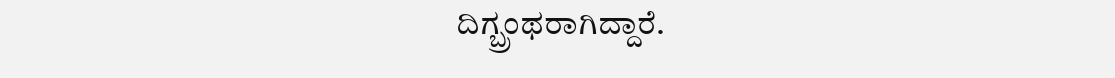ದಿಗ್ಬ್ರಂಥರಾಗಿದ್ದಾರೆ.